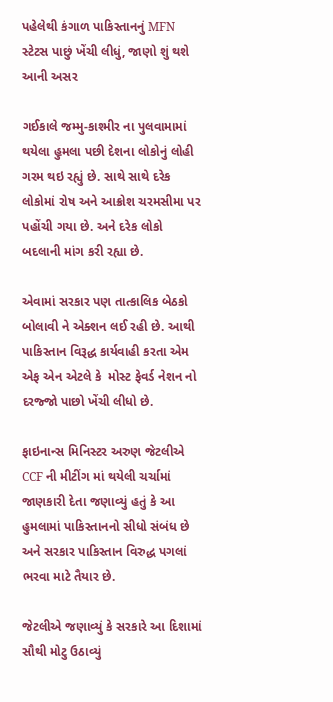પહેલેથી કંગાળ પાકિસ્તાનનું MFN સ્ટેટસ પાછું ખેંચી લીધું, જાણો શું થશે આની અસર

ગઈકાલે જમ્મુ-કાશ્મીર ના પુલવામામાં થયેલા હુમલા પછી દેશના લોકોનું લોહી ગરમ થઇ રહ્યું છે. સાથે સાથે દરેક લોકોમાં રોષ અને આક્રોશ ચરમસીમા પર પહોંચી ગયા છે. અને દરેક લોકો બદલાની માંગ કરી રહ્યા છે.

એવામાં સરકાર પણ તાત્કાલિક બેઠકો બોલાવી ને એક્શન લઈ રહી છે. આથી પાકિસ્તાન વિરૂદ્ધ કાર્યવાહી કરતા એમ એફ એન એટલે કે  મોસ્ટ ફેવર્ડ નેશન નો દરજ્જો પાછો ખેંચી લીધો છે.

ફાઇનાન્સ મિનિસ્ટર અરુણ જેટલીએ CCF ની મીટીંગ માં થયેલી ચર્ચામાં જાણકારી દેતા જણાવ્યું હતું કે આ હુમલામાં પાકિસ્તાનનો સીધો સંબંધ છે અને સરકાર પાકિસ્તાન વિરુદ્ધ પગલાં ભરવા માટે તૈયાર છે.

જેટલીએ જણાવ્યું કે સરકારે આ દિશામાં સૌથી મોટુ ઉઠાવ્યું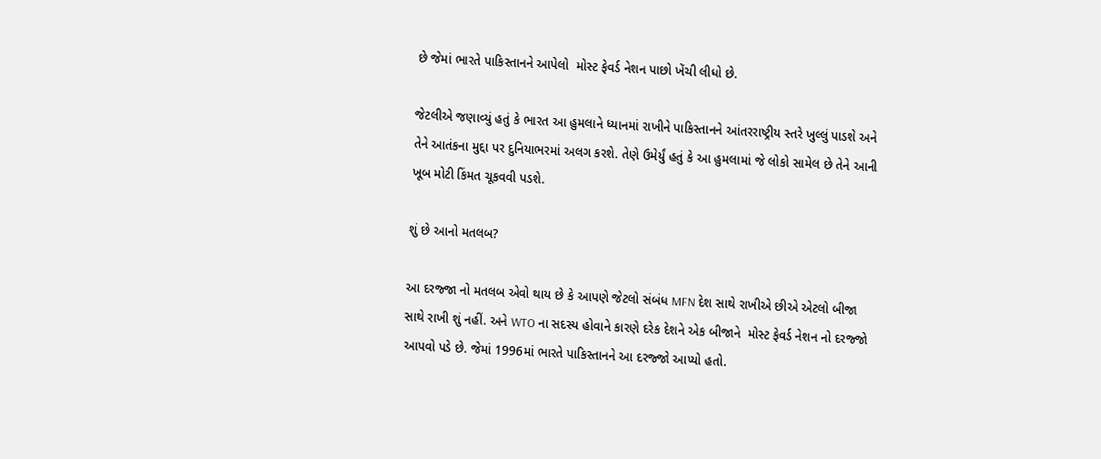છે જેમાં ભારતે પાકિસ્તાનને આપેલો  મોસ્ટ ફેવર્ડ નેશન પાછો ખેંચી લીધો છે.

જેટલીએ જણાવ્યું હતું કે ભારત આ હુમલાને ધ્યાનમાં રાખીને પાકિસ્તાનને આંતરરાષ્ટ્રીય સ્તરે ખુલ્લું પાડશે અને તેને આતંકના મુદ્દા પર દુનિયાભરમાં અલગ કરશે. તેણે ઉમેર્યું હતું કે આ હુમલામાં જે લોકો સામેલ છે તેને આની ખૂબ મોટી કિંમત ચૂકવવી પડશે.

શું છે આનો મતલબ?

આ દરજ્જા નો મતલબ એવો થાય છે કે આપણે જેટલો સંબંધ MFN દેશ સાથે રાખીએ છીએ એટલો બીજા સાથે રાખી શું નહીં. અને WTO ના સદસ્ય હોવાને કારણે દરેક દેશને એક બીજાને  મોસ્ટ ફેવર્ડ નેશન નો દરજ્જો આપવો પડે છે. જેમાં 1996માં ભારતે પાકિસ્તાનને આ દરજ્જો આપ્યો હતો.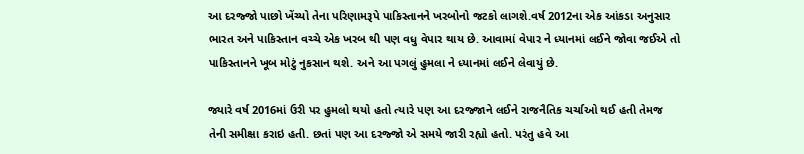આ દરજ્જો પાછો ખેંચ્યો તેના પરિણામરૂપે પાકિસ્તાનને ખરબોનો જટકો લાગશે.વર્ષ 2012ના એક આંકડા અનુસાર ભારત અને પાકિસ્તાન વચ્ચે એક ખરબ થી પણ વધુ વેપાર થાય છે. આવામાં વેપાર ને ધ્યાનમાં લઈને જોવા જઈએ તો પાકિસ્તાનને ખૂબ મોટું નુકસાન થશે. અને આ પગલું હુમલા ને ધ્યાનમાં લઈને લેવાયું છે.

જ્યારે વર્ષ 2016માં ઉરી પર હુમલો થયો હતો ત્યારે પણ આ દરજ્જાને લઈને રાજનૈતિક ચર્ચાઓ થઈ હતી તેમજ તેની સમીક્ષા કરાઇ હતી. છતાં પણ આ દરજ્જો એ સમયે જારી રહ્યો હતો. પરંતુ હવે આ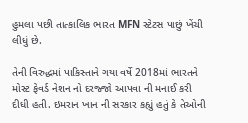હુમલા પછી તાત્કાલિક ભારત MFN સ્ટેટસ પાછું ખેંચી લીધું છે.

તેની વિરુદ્ધમાં પાકિસ્તાને ગયા વર્ષે 2018માં ભારતને  મોસ્ટ ફેવર્ડ નેશન નો દરજ્જો આપવા ની મનાઈ કરી દીધી હતી. ઇમરાન ખાન ની સરકાર કહ્યું હતું કે તેઓની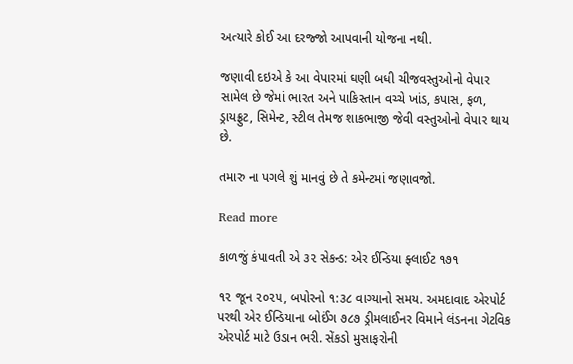અત્યારે કોઈ આ દરજ્જો આપવાની યોજના નથી.

જણાવી દઇએ કે આ વેપારમાં ઘણી બધી ચીજવસ્તુઓનો વેપાર સામેલ છે જેમાં ભારત અને પાકિસ્તાન વચ્ચે ખાંડ, કપાસ, ફળ, ડ્રાયફ્રુટ, સિમેન્ટ, સ્ટીલ તેમજ શાકભાજી જેવી વસ્તુઓનો વેપાર થાય છે.

તમારુ ના પગલે શું માનવું છે તે કમેન્ટમાં જણાવજો.

Read more

કાળજું કંપાવતી એ ૩૨ સેકન્ડ: એર ઈન્ડિયા ફ્લાઈટ ૧૭૧

૧૨ જૂન ૨૦૨૫, બપોરનો ૧:૩૮ વાગ્યાનો સમય. અમદાવાદ એરપોર્ટ પરથી એર ઈન્ડિયાના બોઈંગ ૭૮૭ ડ્રીમલાઈનર વિમાને લંડનના ગેટવિક એરપોર્ટ માટે ઉડાન ભરી. સેંકડો મુસાફરોની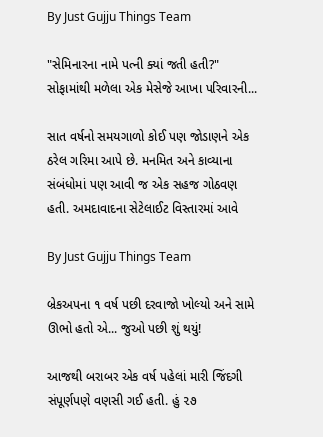By Just Gujju Things Team

"સેમિનારના નામે પત્ની ક્યાં જતી હતી?" સોફામાંથી મળેલા એક મેસેજે આખા પરિવારની...

સાત વર્ષનો સમયગાળો કોઈ પણ જોડાણને એક ઠરેલ ગરિમા આપે છે. મનમિત અને કાવ્યાના સંબંધોમાં પણ આવી જ એક સહજ ગોઠવણ હતી. અમદાવાદના સેટેલાઈટ વિસ્તારમાં આવે

By Just Gujju Things Team

બ્રેકઅપના ૧ વર્ષ પછી દરવાજો ખોલ્યો અને સામે ઊભો હતો એ... જુઓ પછી શું થયું!

આજથી બરાબર એક વર્ષ પહેલાં મારી જિંદગી સંપૂર્ણપણે વણસી ગઈ હતી. હું ૨૭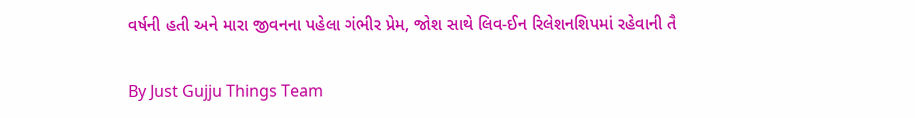વર્ષની હતી અને મારા જીવનના પહેલા ગંભીર પ્રેમ, જોશ સાથે લિવ-ઈન રિલેશનશિપમાં રહેવાની તૈ

By Just Gujju Things Team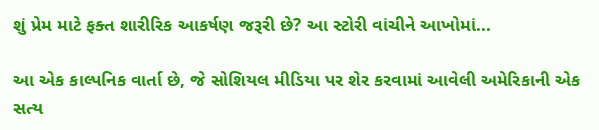શું પ્રેમ માટે ફક્ત શારીરિક આકર્ષણ જરૂરી છે? આ સ્ટોરી વાંચીને આખોમાં...

આ એક કાલ્પનિક વાર્તા છે, જે સોશિયલ મીડિયા પર શેર કરવામાં આવેલી અમેરિકાની એક સત્ય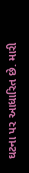ઘટના પર આધારિત છે. મારી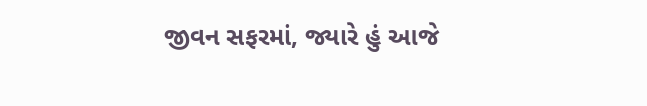જીવન સફરમાં, જ્યારે હું આજે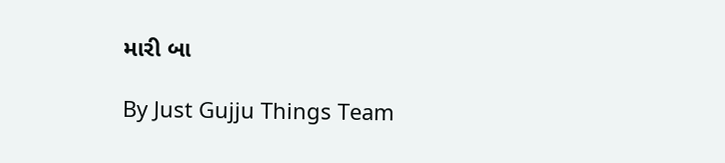મારી બા

By Just Gujju Things Team